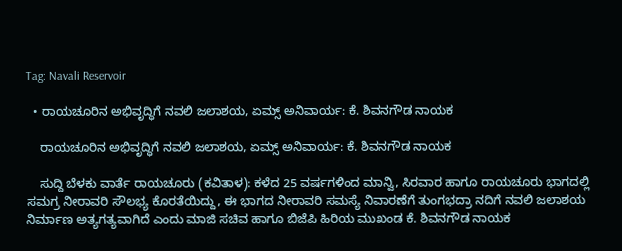Tag: Navali Reservoir

  • ರಾಯಚೂರಿನ ಅಭಿವೃದ್ಧಿಗೆ ನವಲಿ ಜಲಾಶಯ, ಏಮ್ಸ್ ಅನಿವಾರ್ಯ: ಕೆ. ಶಿವನಗೌಡ ನಾಯಕ

    ರಾಯಚೂರಿನ ಅಭಿವೃದ್ಧಿಗೆ ನವಲಿ ಜಲಾಶಯ, ಏಮ್ಸ್ ಅನಿವಾರ್ಯ: ಕೆ. ಶಿವನಗೌಡ ನಾಯಕ

    ಸುದ್ದಿ ಬೆಳಕು ವಾರ್ತೆ ರಾಯಚೂರು (ಕವಿತಾಳ): ಕಳೆದ 25 ವರ್ಷಗಳಿಂದ ಮಾನ್ವಿ, ಸಿರವಾರ ಹಾಗೂ ರಾಯಚೂರು ಭಾಗದಲ್ಲಿ ಸಮಗ್ರ ನೀರಾವರಿ ಸೌಲಭ್ಯ ಕೊರತೆಯಿದ್ದು, ಈ ಭಾಗದ ನೀರಾವರಿ ಸಮಸ್ಯೆ ನಿವಾರಣೆಗೆ ತುಂಗಭದ್ರಾ ನದಿಗೆ ನವಲಿ ಜಲಾಶಯ ನಿರ್ಮಾಣ ಅತ್ಯಗತ್ಯವಾಗಿದೆ ಎಂದು ಮಾಜಿ ಸಚಿವ ಹಾಗೂ ಬಿಜೆಪಿ ಹಿರಿಯ ಮುಖಂಡ ಕೆ. ಶಿವನಗೌಡ ನಾಯಕ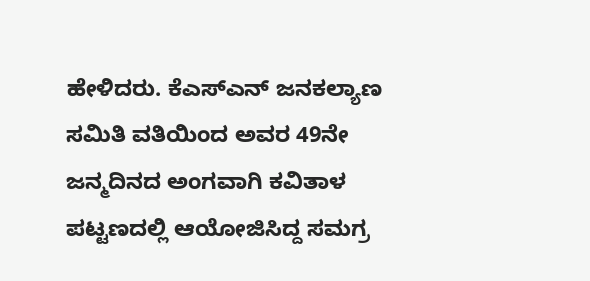ಹೇಳಿದರು. ಕೆಎಸ್‌ಎನ್ ಜನಕಲ್ಯಾಣ ಸಮಿತಿ ವತಿಯಿಂದ ಅವರ 49ನೇ ಜನ್ಮದಿನದ ಅಂಗವಾಗಿ ಕವಿತಾಳ ಪಟ್ಟಣದಲ್ಲಿ ಆಯೋಜಿಸಿದ್ದ ಸಮಗ್ರ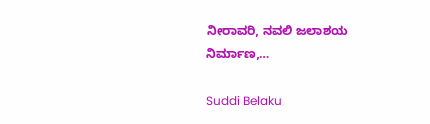ನೀರಾವರಿ, ನವಲಿ ಜಲಾಶಯ ನಿರ್ಮಾಣ,…

Suddi Belaku